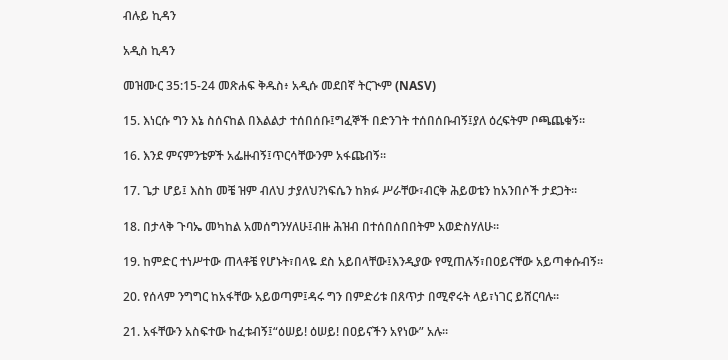ብሉይ ኪዳን

አዲስ ኪዳን

መዝሙር 35:15-24 መጽሐፍ ቅዱስ፥ አዲሱ መደበኛ ትርጒም (NASV)

15. እነርሱ ግን እኔ ስሰናከል በእልልታ ተሰበሰቡ፤ግፈኞች በድንገት ተሰበሰቡብኝ፤ያለ ዕረፍትም ቦጫጨቁኝ።

16. እንደ ምናምንቴዎች አፌዙብኝ፤ጥርሳቸውንም አፋጩብኝ።

17. ጌታ ሆይ፤ እስከ መቼ ዝም ብለህ ታያለህ?ነፍሴን ከክፉ ሥራቸው፣ብርቅ ሕይወቴን ከአንበሶች ታደጋት።

18. በታላቅ ጉባኤ መካከል አመሰግንሃለሁ፤ብዙ ሕዝብ በተሰበሰበበትም አወድስሃለሁ።

19. ከምድር ተነሥተው ጠላቶቼ የሆኑት፣በላዬ ደስ አይበላቸው፤እንዲያው የሚጠሉኝ፣በዐይናቸው አይጣቀሱብኝ።

20. የሰላም ንግግር ከአፋቸው አይወጣም፤ዳሩ ግን በምድሪቱ በጸጥታ በሚኖሩት ላይ፣ነገር ይሸርባሉ።

21. አፋቸውን አስፍተው ከፈቱብኝ፤“ዕሠይ! ዕሠይ! በዐይናችን አየነው” አሉ።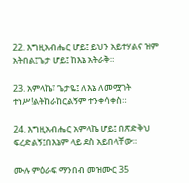22. እግዚአብሔር ሆይ፤ ይህን አይተሃልና ዝም አትበል፤ጌታ ሆይ፤ ከእኔ አትራቅ።

23. አምላኬ፣ ጌታዬ፤ ለእኔ ለመሟገት ተነሥ!ልትከራከርልኝም ተንቀሳቀስ።

24. እግዚአብሔር አምላኬ ሆይ፤ በጽድቅህ ፍረድልኝ፤በእኔም ላይ ደስ አይበላቸው።

ሙሉ ምዕራፍ ማንበብ መዝሙር 35